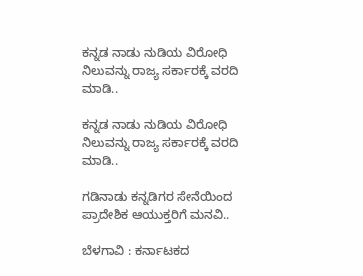ಕನ್ನಡ ನಾಡು ನುಡಿಯ ವಿರೋಧಿ ನಿಲುವನ್ನು ರಾಜ್ಯ ಸರ್ಕಾರಕ್ಕೆ ವರದಿ ಮಾಡಿ..

ಕನ್ನಡ ನಾಡು ನುಡಿಯ ವಿರೋಧಿ ನಿಲುವನ್ನು ರಾಜ್ಯ ಸರ್ಕಾರಕ್ಕೆ ವರದಿ ಮಾಡಿ..

ಗಡಿನಾಡು ಕನ್ನಡಿಗರ ಸೇನೆಯಿಂದ ಪ್ರಾದೇಶಿಕ ಆಯುಕ್ತರಿಗೆ ಮನವಿ..

ಬೆಳಗಾವಿ : ಕರ್ನಾಟಕದ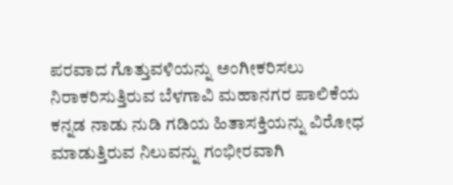ಪರವಾದ ಗೊತ್ತುವಳಿಯನ್ನು ಅಂಗೀಕರಿಸಲು ನಿರಾಕರಿಸುತ್ತಿರುವ ಬೆಳಗಾವಿ ಮಹಾನಗರ ಪಾಲಿಕೆಯ ಕನ್ನಡ ನಾಡು ನುಡಿ ಗಡಿಯ ಹಿತಾಸಕ್ತಿಯನ್ನು ವಿರೋಧ ಮಾಡುತ್ತಿರುವ ನಿಲುವನ್ನು ಗಂಭೀರವಾಗಿ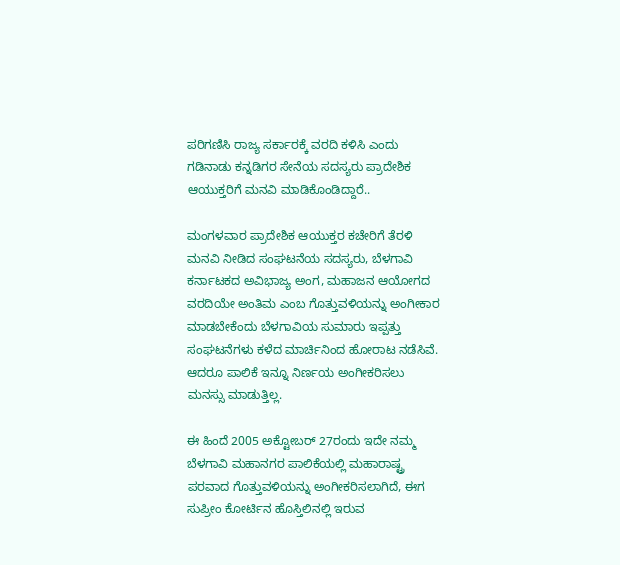ಪರಿಗಣಿಸಿ ರಾಜ್ಯ ಸರ್ಕಾರಕ್ಕೆ ವರದಿ ಕಳಿಸಿ ಎಂದು ಗಡಿನಾಡು ಕನ್ನಡಿಗರ ಸೇನೆಯ ಸದಸ್ಯರು ಪ್ರಾದೇಶಿಕ ಆಯುಕ್ತರಿಗೆ ಮನವಿ ಮಾಡಿಕೊಂಡಿದ್ದಾರೆ..

ಮಂಗಳವಾರ ಪ್ರಾದೇಶಿಕ ಆಯುಕ್ತರ ಕಚೇರಿಗೆ ತೆರಳಿ ಮನವಿ ನೀಡಿದ ಸಂಘಟನೆಯ ಸದಸ್ಯರು, ಬೆಳಗಾವಿ ಕರ್ನಾಟಕದ ಅವಿಭಾಜ್ಯ ಅಂಗ, ಮಹಾಜನ ಆಯೋಗದ ವರದಿಯೇ ಅಂತಿಮ ಎಂಬ ಗೊತ್ತುವಳಿಯನ್ನು ಅಂಗೀಕಾರ ಮಾಡಬೇಕೆಂದು ಬೆಳಗಾವಿಯ ಸುಮಾರು ಇಪ್ಪತ್ತು ಸಂಘಟನೆಗಳು ಕಳೆದ ಮಾರ್ಚಿನಿಂದ ಹೋರಾಟ ನಡೆಸಿವೆ. ಆದರೂ ಪಾಲಿಕೆ ಇನ್ನೂ ನಿರ್ಣಯ ಅಂಗೀಕರಿಸಲು ಮನಸ್ಸು ಮಾಡುತ್ತಿಲ್ಲ.

ಈ ಹಿಂದೆ 2005 ಅಕ್ಟೋಬರ್ 27ರಂದು ಇದೇ ನಮ್ಮ ಬೆಳಗಾವಿ ಮಹಾನಗರ ಪಾಲಿಕೆಯಲ್ಲಿ ಮಹಾರಾಷ್ಟ್ರ ಪರವಾದ ಗೊತ್ತುವಳಿಯನ್ನು ಅಂಗೀಕರಿಸಲಾಗಿದೆ, ಈಗ ಸುಪ್ರೀಂ ಕೋರ್ಟಿನ ಹೊಸ್ತಿಲಿನಲ್ಲಿ ಇರುವ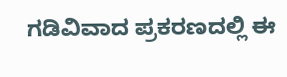ಗಡಿವಿವಾದ ಪ್ರಕರಣದಲ್ಲಿ ಈ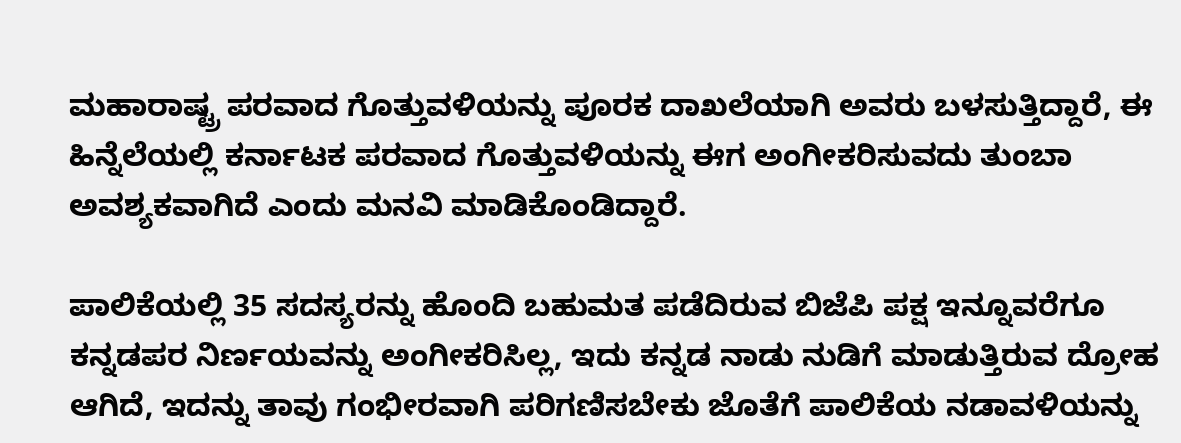ಮಹಾರಾಷ್ಟ್ರ ಪರವಾದ ಗೊತ್ತುವಳಿಯನ್ನು ಪೂರಕ ದಾಖಲೆಯಾಗಿ ಅವರು ಬಳಸುತ್ತಿದ್ದಾರೆ, ಈ ಹಿನ್ನೆಲೆಯಲ್ಲಿ ಕರ್ನಾಟಕ ಪರವಾದ ಗೊತ್ತುವಳಿಯನ್ನು ಈಗ ಅಂಗೀಕರಿಸುವದು ತುಂಬಾ ಅವಶ್ಯಕವಾಗಿದೆ ಎಂದು ಮನವಿ ಮಾಡಿಕೊಂಡಿದ್ದಾರೆ.

ಪಾಲಿಕೆಯಲ್ಲಿ 35 ಸದಸ್ಯರನ್ನು ಹೊಂದಿ ಬಹುಮತ ಪಡೆದಿರುವ ಬಿಜೆಪಿ ಪಕ್ಷ ಇನ್ನೂವರೆಗೂ ಕನ್ನಡಪರ ನಿರ್ಣಯವನ್ನು ಅಂಗೀಕರಿಸಿಲ್ಲ, ಇದು ಕನ್ನಡ ನಾಡು ನುಡಿಗೆ ಮಾಡುತ್ತಿರುವ ದ್ರೋಹ ಆಗಿದೆ, ಇದನ್ನು ತಾವು ಗಂಭೀರವಾಗಿ ಪರಿಗಣಿಸಬೇಕು ಜೊತೆಗೆ ಪಾಲಿಕೆಯ ನಡಾವಳಿಯನ್ನು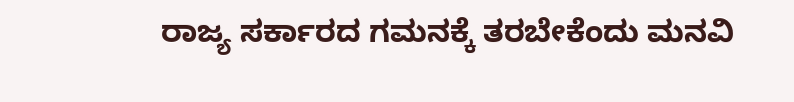ರಾಜ್ಯ ಸರ್ಕಾರದ ಗಮನಕ್ಕೆ ತರಬೇಕೆಂದು ಮನವಿ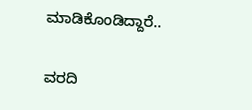ಮಾಡಿಕೊಂಡಿದ್ದಾರೆ..

ವರದಿ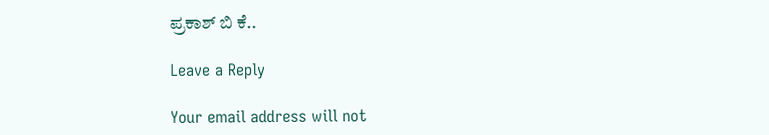ಪ್ರಕಾಶ್ ಬಿ ಕೆ..

Leave a Reply

Your email address will not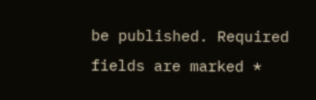be published. Required fields are marked *